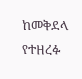ከመቅደላ የተዘረፉ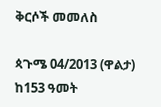ቅርሶች መመለስ

ጳጉሜ 04/2013 (ዋልታ) ከ153 ዓመት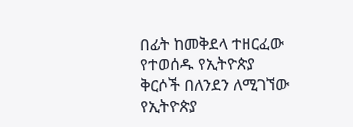በፊት ከመቅደላ ተዘርፈው የተወሰዱ የኢትዮጵያ ቅርሶች በለንደን ለሚገኘው የኢትዮጵያ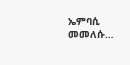ኤምባሲ መመለሱ…